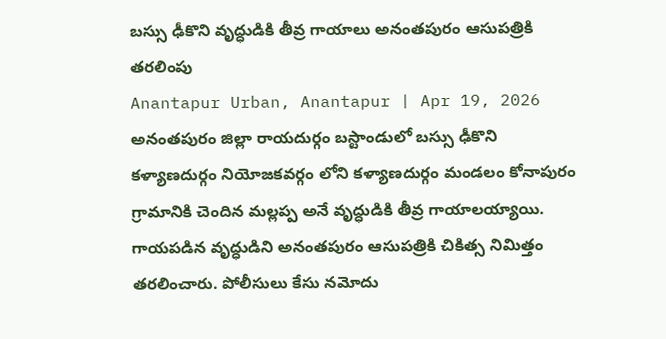బస్సు ఢీకొని వృద్ధుడికి తీవ్ర గాయాలు అనంతపురం ఆసుపత్రికి తరలింపు
Anantapur Urban, Anantapur | Apr 19, 2026
అనంతపురం జిల్లా రాయదుర్గం బస్టాండులో బస్సు ఢీకొని కళ్యాణదుర్గం నియోజకవర్గం లోని కళ్యాణదుర్గం మండలం కోనాపురం గ్రామానికి చెందిన మల్లప్ప అనే వృద్ధుడికి తీవ్ర గాయాలయ్యాయి. గాయపడిన వృద్ధుడిని అనంతపురం ఆసుపత్రికి చికిత్స నిమిత్తం తరలించారు. పోలీసులు కేసు నమోదు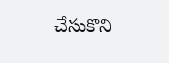చేసుకొని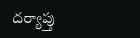దర్యాప్తు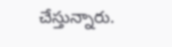చేస్తున్నారు.